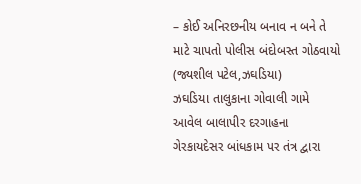– કોઈ અનિરછનીય બનાવ ન બને તે માટે ચાપતો પોલીસ બંદોબસ્ત ગોઠવાયો
(જ્યશીલ પટેલ,ઝઘડિયા)
ઝઘડિયા તાલુકાના ગોવાલી ગામે આવેલ બાલાપીર દરગાહના ગેરકાયદેસર બાંધકામ પર તંત્ર દ્વારા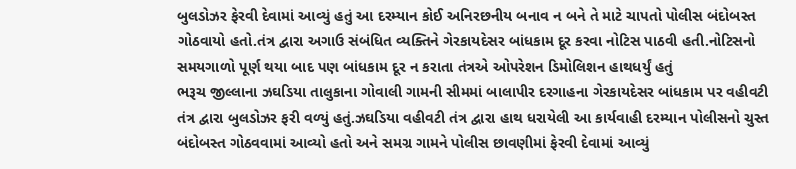બુલડોઝર ફેરવી દેવામાં આવ્યું હતું આ દરમ્યાન કોઈ અનિરછનીય બનાવ ન બને તે માટે ચાપતો પોલીસ બંદોબસ્ત ગોઠવાયો હતો.તંત્ર દ્વારા અગાઉ સંબંધિત વ્યક્તિને ગેરકાયદેસર બાંધકામ દૂર કરવા નોટિસ પાઠવી હતી.નોટિસનો સમયગાળો પૂર્ણ થયા બાદ પણ બાંધકામ દૂર ન કરાતા તંત્રએ ઓપરેશન ડિમોલિશન હાથધર્યું હતું
ભરૂચ જીલ્લાના ઝઘડિયા તાલુકાના ગોવાલી ગામની સીમમાં બાલાપીર દરગાહના ગેરકાયદેસર બાંધકામ પર વહીવટી તંત્ર દ્વારા બુલડોઝર ફરી વળ્યું હતું.ઝઘડિયા વહીવટી તંત્ર દ્વારા હાથ ધરાયેલી આ કાર્યવાહી દરમ્યાન પોલીસનો ચુસ્ત બંદોબસ્ત ગોઠવવામાં આવ્યો હતો અને સમગ્ર ગામને પોલીસ છાવણીમાં ફેરવી દેવામાં આવ્યું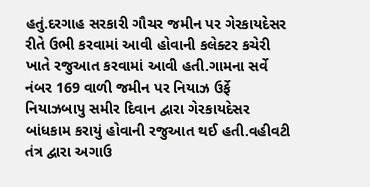હતું.દરગાહ સરકારી ગૌચર જમીન પર ગેરકાયદેસર રીતે ઉભી કરવામાં આવી હોવાની કલેક્ટર કચેરી ખાતે રજુઆત કરવામાં આવી હતી.ગામના સર્વે નંબર 169 વાળી જમીન પર નિયાઝ ઉર્ફે નિયાઝબાપુ સમીર દિવાન દ્વારા ગેરકાયદેસર બાંધકામ કરાયું હોવાની રજુઆત થઈ હતી.વહીવટી તંત્ર દ્વારા અગાઉ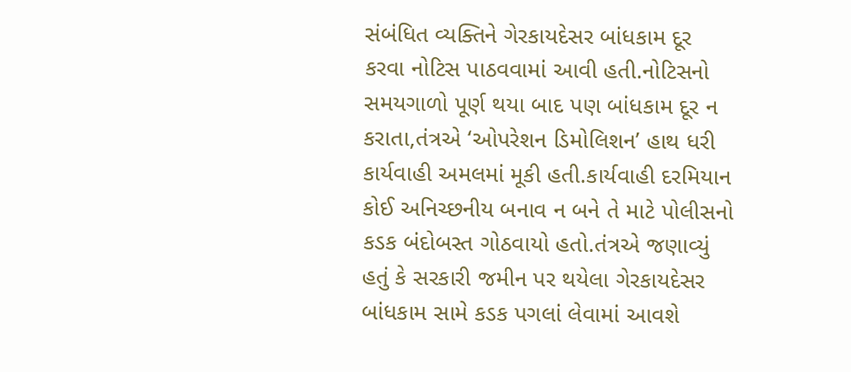સંબંધિત વ્યક્તિને ગેરકાયદેસર બાંધકામ દૂર કરવા નોટિસ પાઠવવામાં આવી હતી.નોટિસનો સમયગાળો પૂર્ણ થયા બાદ પણ બાંધકામ દૂર ન કરાતા,તંત્રએ ‘ઓપરેશન ડિમોલિશન’ હાથ ધરી કાર્યવાહી અમલમાં મૂકી હતી.કાર્યવાહી દરમિયાન કોઈ અનિચ્છનીય બનાવ ન બને તે માટે પોલીસનો કડક બંદોબસ્ત ગોઠવાયો હતો.તંત્રએ જણાવ્યું હતું કે સરકારી જમીન પર થયેલા ગેરકાયદેસર બાંધકામ સામે કડક પગલાં લેવામાં આવશે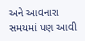અને આવનારા સમયમાં પણ આવી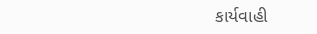કાર્યવાહી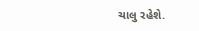ચાલુ રહેશે.